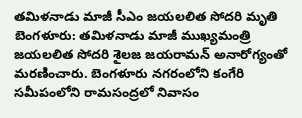తమిళనాడు మాజీ సీఎం జయలలిత సోదరి మృతి
బెంగళూరు: తమిళనాడు మాజీ ముఖ్యమంత్రి జయలలిత సోదరి శైలజ జయరామన్ అనారోగ్యంతో మరణించారు. బెంగళూరు నగరంలోని కంగేరి సమీపంలోని రామసంద్రలో నివాసం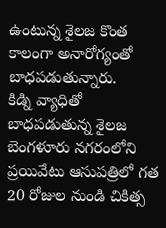ఉంటున్న శైలజ కొంత కాలంగా అనారోగ్యంతో బాధపడుతున్నారు.
కిడ్ని వ్యాధితో బాధపడుతున్న శైలజ బెంగళూరు నగరంలోని ప్రయివేటు ఆసుపత్రిలో గత 20 రోజుల నుండి చికిత్స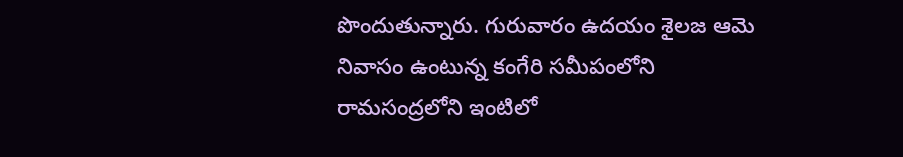పొందుతున్నారు. గురువారం ఉదయం శైలజ ఆమె నివాసం ఉంటున్న కంగేరి సమీపంలోని రామసంద్రలోని ఇంటిలో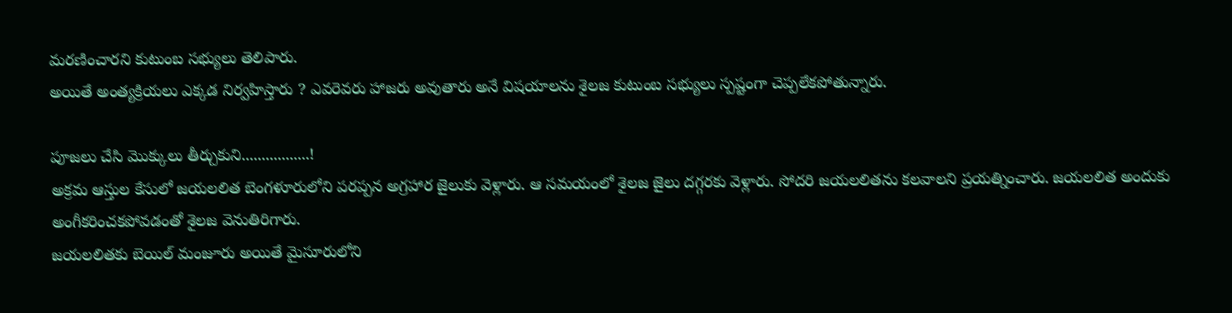మరణించారని కుటుంబ సభ్యులు తెలిపారు.
అయితే అంత్యక్రియలు ఎక్కడ నిర్వహిస్తారు ? ఎవరెవరు హాజరు అవుతారు అనే విషయాలను శైలజ కుటుంబ సభ్యులు స్పష్టంగా చెప్పలేకపోతున్నారు.

పూజలు చేసి మొక్కులు తీర్చుకుని.................!
అక్రమ ఆస్తుల కేసులో జయలలిత బెంగళూరులోని పరప్పన అగ్రహార జైలుకు వెళ్లారు. ఆ సమయంలో శైలజ జైలు దగ్గరకు వెళ్లారు. సోదరి జయలలితను కలవాలని ప్రయత్నించారు. జయలలిత అందుకు అంగీకరించకపోవడంతో శైలజ వెనుతిరిగారు.
జయలలితకు బెయిల్ మంజూరు అయితే మైసూరులోని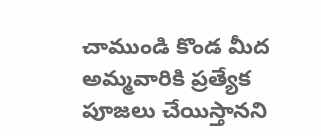చాముండి కొండ మీద అమ్మవారికి ప్రత్యేక పూజలు చేయిస్తానని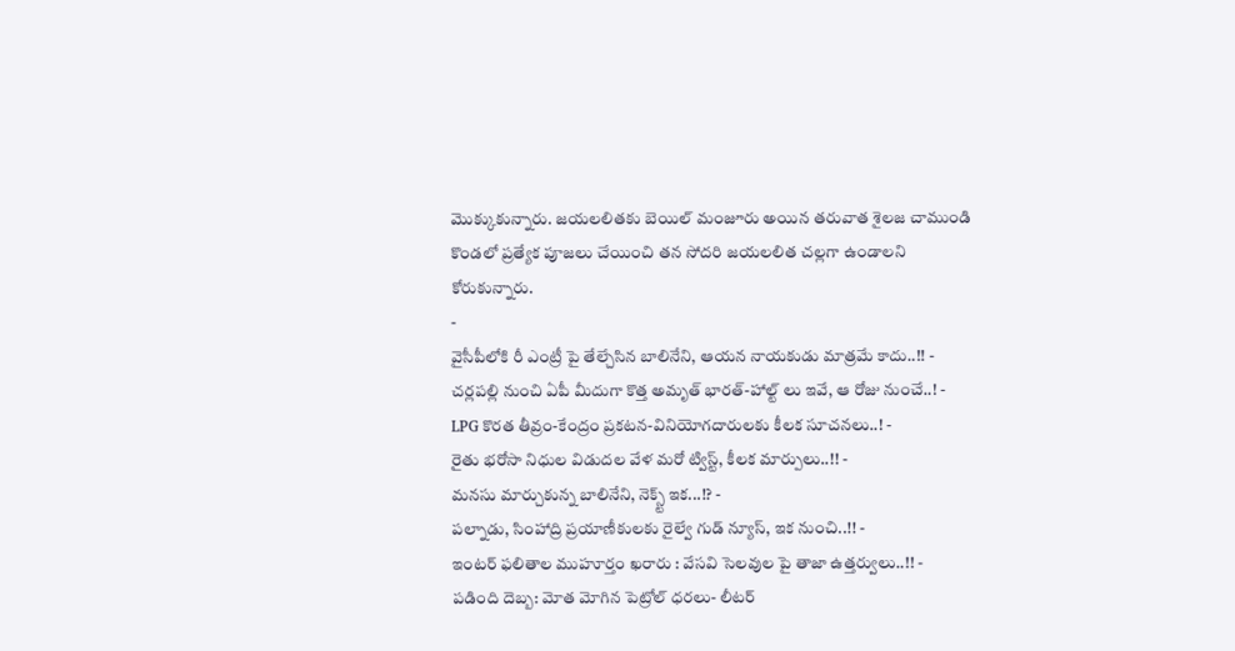మొక్కుకున్నారు. జయలలితకు బెయిల్ మంజూరు అయిన తరువాత శైలజ చాముండి కొండలో ప్రత్యేక పూజలు చేయించి తన సోదరి జయలలిత చల్లగా ఉండాలని కోరుకున్నారు.
-
వైసీపీలోకి రీ ఎంట్రీ పై తేల్చేసిన బాలినేని, ఆయన నాయకుడు మాత్రమే కాదు..!! -
చర్లపల్లి నుంచి ఏపీ మీదుగా కొత్త అమృత్ భారత్-హాల్ట్ లు ఇవే, ఆ రోజు నుంచే..! -
LPG కొరత తీవ్రం-కేంద్రం ప్రకటన-వినియోగదారులకు కీలక సూచనలు..! -
రైతు భరోసా నిధుల విడుదల వేళ మరో ట్విస్ట్, కీలక మార్పులు..!! -
మనసు మార్చుకున్న బాలినేని, నెక్స్ట్ ఇక...!? -
పల్నాడు, సింహాద్రి ప్రయాణీకులకు రైల్వే గుడ్ న్యూస్, ఇక నుంచి..!! -
ఇంటర్ ఫలితాల ముహూర్తం ఖరారు : వేసవి సెలవుల పై తాజా ఉత్తర్వులు..!! -
పడింది దెబ్బ: మోత మోగిన పెట్రోల్ ధరలు- లీటర్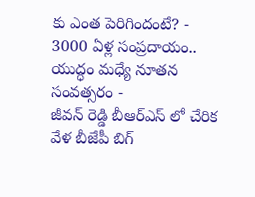కు ఎంత పెరిగిందంటే? -
3000 ఏళ్ల సంప్రదాయం.. యుద్ధం మధ్యే నూతన సంవత్సరం -
జీవన్ రెడ్డి బీఆర్ఎస్ లో చేరిక వేళ బీజేపీ బిగ్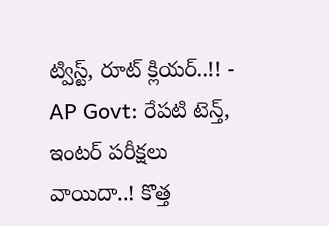ట్విస్ట్, రూట్ క్లియర్..!! -
AP Govt: రేపటి టెన్త్, ఇంటర్ పరీక్షలు వాయిదా..! కొత్త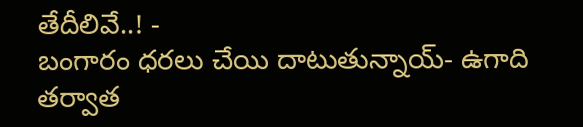తేదీలివే..! -
బంగారం ధరలు చేయి దాటుతున్నాయ్- ఉగాది తర్వాత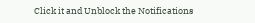Click it and Unblock the Notifications